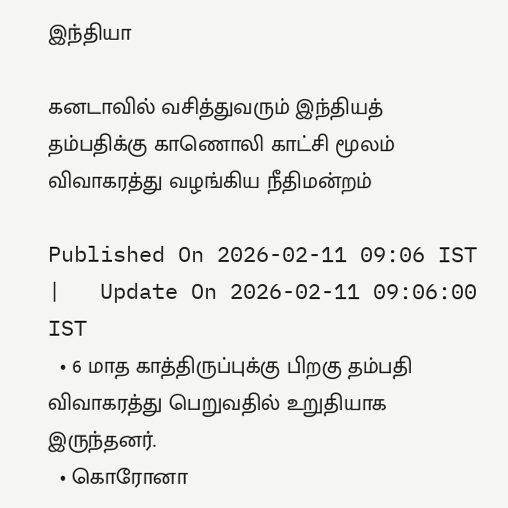இந்தியா

கனடாவில் வசித்துவரும் இந்தியத் தம்பதிக்கு காணொலி காட்சி மூலம் விவாகரத்து வழங்கிய நீதிமன்றம்

Published On 2026-02-11 09:06 IST   |   Update On 2026-02-11 09:06:00 IST
  • 6 மாத காத்திருப்புக்கு பிறகு தம்பதி விவாகரத்து பெறுவதில் உறுதியாக இருந்தனர்.
  • கொரோனா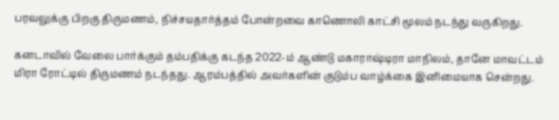பரவலுக்கு பிறகு திருமணம், நிச்சயதார்த்தம் போன்றவை காணொலி காட்சி மூலம் நடந்து வருகிறது.

கனடாவில் வேலை பார்க்கும் தம்பதிக்கு கடந்த 2022-ம் ஆண்டு மகாராஷ்டிரா மாநிலம், தானே மாவட்டம் மிரா ரோட்டில் திருமணம் நடந்தது. ஆரம்பத்தில் அவர்களின் குடும்ப வாழ்க்கை இனிமையாக சென்றது.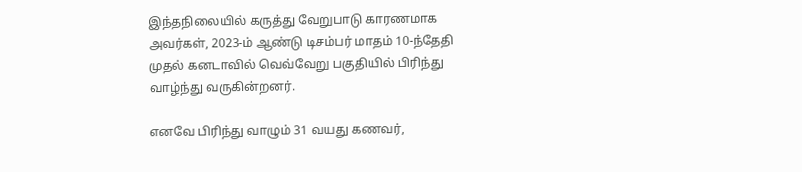இந்தநிலையில் கருத்து வேறுபாடு காரணமாக அவர்கள், 2023-ம் ஆண்டு டிசம்பர் மாதம் 10-ந்தேதி முதல் கனடாவில் வெவ்வேறு பகுதியில் பிரிந்து வாழ்ந்து வருகின்றனர்.

எனவே பிரிந்து வாழும் 31 வயது கணவர்,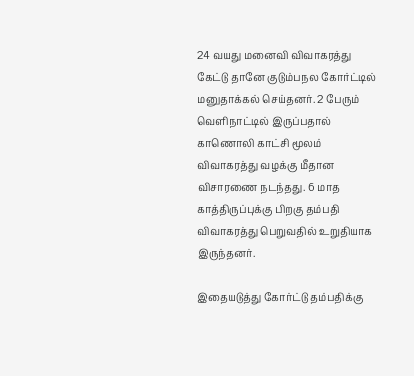24 வயது மனைவி விவாகரத்து கேட்டு தானே குடும்பநல கோர்ட்டில் மனுதாக்கல் செய்தனர். 2 பேரும் வெளிநாட்டில் இருப்பதால் காணொலி காட்சி மூலம் விவாகரத்து வழக்கு மீதான விசாரணை நடந்தது. 6 மாத காத்திருப்புக்கு பிறகு தம்பதி விவாகரத்து பெறுவதில் உறுதியாக இருந்தனர்.

இதையடுத்து கோர்ட்டு தம்பதிக்கு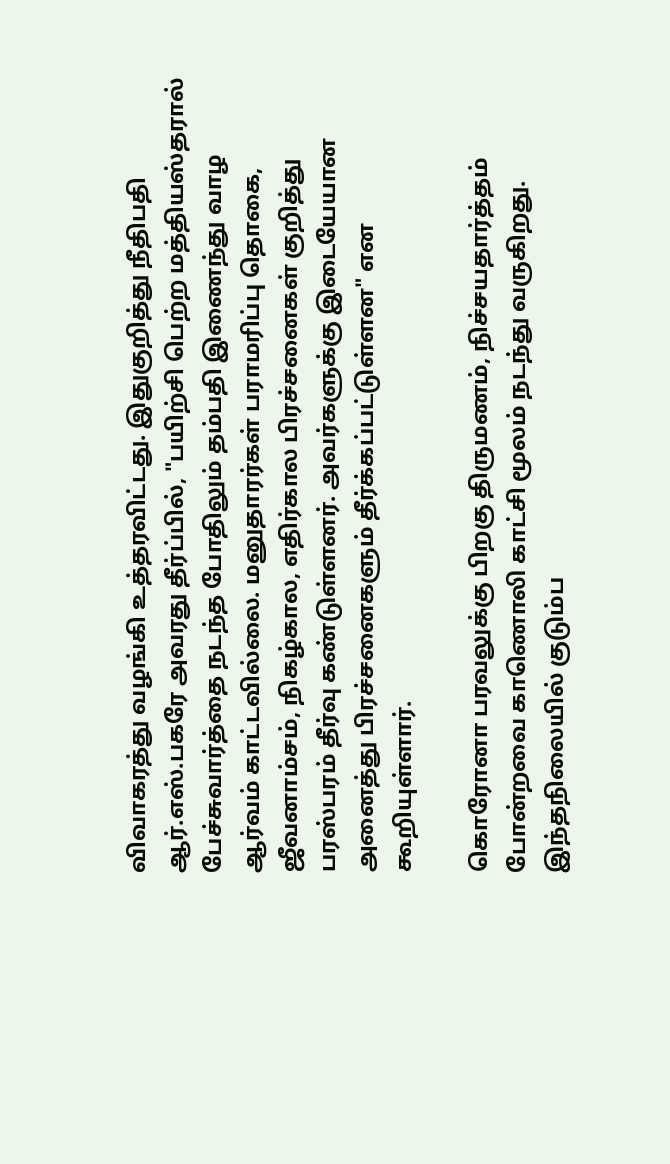விவாகரத்து வழங்கி உத்தரவிட்டது. இதுகுறித்து நீதிபதி ஆர்.எஸ்.பகரே அவரது தீர்ப்பில், "பயிற்சி பெற்ற மத்தியஸ்தரால் பேச்சுவார்த்தை நடந்த போதிலும் தம்பதி இணைந்து வாழ ஆர்வம் காட்டவில்லை. மனுதாரர்கள் பராமரிப்பு தொகை, ஜீவனாம்சம், நிகழ்கால, எதிர்கால பிரச்சனைகள் குறித்து பரஸ்பரம் தீர்வு கண்டுள்ளனர். அவர்களுக்கு இடையேயான அனைத்து பிரச்சனைகளும் தீர்க்கப்பட்டுள்ளன" என கூறியுள்ளார்.

கொரோனா பரவலுக்கு பிறகு திருமணம், நிச்சயதார்த்தம் போன்றவை காணொலி காட்சி மூலம் நடந்து வருகிறது. இந்தநிலையில் குடும்ப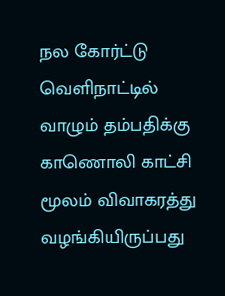நல கோர்ட்டு வெளிநாட்டில் வாழும் தம்பதிக்கு காணொலி காட்சி மூலம் விவாகரத்து வழங்கியிருப்பது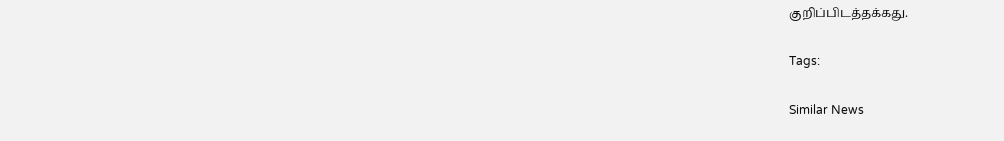குறிப்பிடத்தக்கது.

Tags:

Similar News